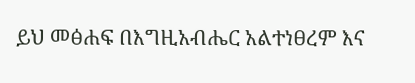ይህ መፅሐፍ በእግዚአብሔር አልተነፀረም እና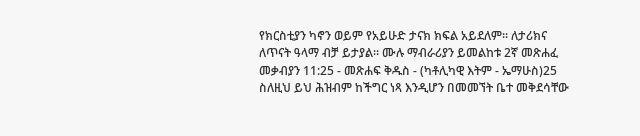የክርስቲያን ካኖን ወይም የአይሁድ ታናክ ክፍል አይደለም። ለታሪክና ለጥናት ዓላማ ብቻ ይታያል። ሙሉ ማብራሪያን ይመልከቱ 2ኛ መጽሐፈ መቃብያን 11:25 - መጽሐፍ ቅዱስ - (ካቶሊካዊ እትም - ኤማሁስ)25 ስለዚህ ይህ ሕዝብም ከችግር ነጻ እንዲሆን በመመኘት ቤተ መቅደሳቸው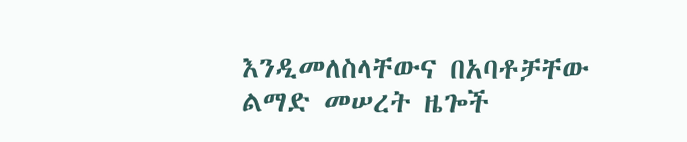እንዲመለስላቸውና በአባቶቻቸው ልማድ መሠረት ዜጐች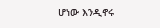ሆነው እንዲኖሩ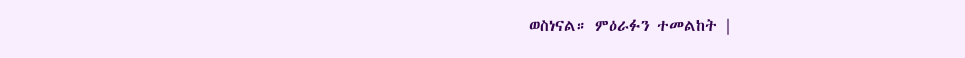ወስነናል። ምዕራፉን ተመልከት |